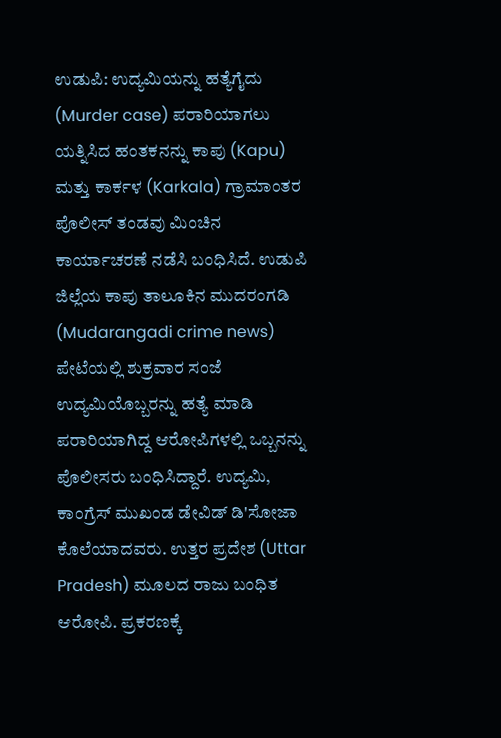ಉಡುಪಿ: ಉದ್ಯಮಿಯನ್ನು ಹತ್ಯೆಗೈದು (Murder case) ಪರಾರಿಯಾಗಲು ಯತ್ನಿಸಿದ ಹಂತಕನನ್ನು ಕಾಪು (Kapu) ಮತ್ತು ಕಾರ್ಕಳ (Karkala) ಗ್ರಾಮಾಂತರ ಪೊಲೀಸ್ ತಂಡವು ಮಿಂಚಿನ ಕಾರ್ಯಾಚರಣೆ ನಡೆಸಿ ಬಂಧಿಸಿದೆ. ಉಡುಪಿ ಜಿಲ್ಲೆಯ ಕಾಪು ತಾಲೂಕಿನ ಮುದರಂಗಡಿ (Mudarangadi crime news) ಪೇಟೆಯಲ್ಲಿ ಶುಕ್ರವಾರ ಸಂಜೆ ಉದ್ಯಮಿಯೊಬ್ಬರನ್ನು ಹತ್ಯೆ ಮಾಡಿ ಪರಾರಿಯಾಗಿದ್ದ ಆರೋಪಿಗಳಲ್ಲಿ ಒಬ್ಬನನ್ನು ಪೊಲೀಸರು ಬಂಧಿಸಿದ್ದಾರೆ. ಉದ್ಯಮಿ, ಕಾಂಗ್ರೆಸ್ ಮುಖಂಡ ಡೇವಿಡ್ ಡಿ'ಸೋಜಾ ಕೊಲೆಯಾದವರು. ಉತ್ತರ ಪ್ರದೇಶ (Uttar Pradesh) ಮೂಲದ ರಾಜು ಬಂಧಿತ ಆರೋಪಿ. ಪ್ರಕರಣಕ್ಕೆ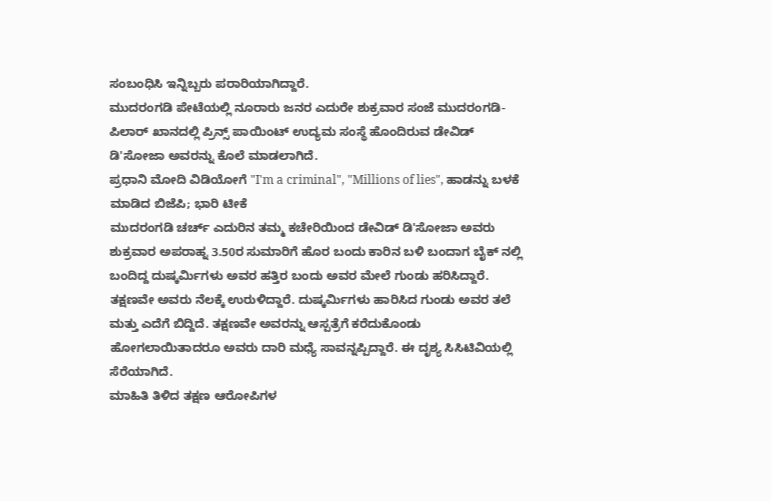ಸಂಬಂಧಿಸಿ ಇನ್ನಿಬ್ಬರು ಪರಾರಿಯಾಗಿದ್ದಾರೆ.
ಮುದರಂಗಡಿ ಪೇಟೆಯಲ್ಲಿ ನೂರಾರು ಜನರ ಎದುರೇ ಶುಕ್ರವಾರ ಸಂಜೆ ಮುದರಂಗಡಿ- ಪಿಲಾರ್ ಖಾನದಲ್ಲಿ ಪ್ರಿನ್ಸ್ ಪಾಯಿಂಟ್ ಉದ್ಯಮ ಸಂಸ್ಥೆ ಹೊಂದಿರುವ ಡೇವಿಡ್ ಡಿ'ಸೋಜಾ ಅವರನ್ನು ಕೊಲೆ ಮಾಡಲಾಗಿದೆ.
ಪ್ರಧಾನಿ ಮೋದಿ ವಿಡಿಯೋಗೆ "I'm a criminal", "Millions of lies", ಹಾಡನ್ನು ಬಳಕೆ ಮಾಡಿದ ಬಿಜೆಪಿ; ಭಾರಿ ಟೀಕೆ
ಮುದರಂಗಡಿ ಚರ್ಚ್ ಎದುರಿನ ತಮ್ಮ ಕಚೇರಿಯಿಂದ ಡೇವಿಡ್ ಡಿ'ಸೋಜಾ ಅವರು ಶುಕ್ರವಾರ ಅಪರಾಹ್ನ 3.50ರ ಸುಮಾರಿಗೆ ಹೊರ ಬಂದು ಕಾರಿನ ಬಳಿ ಬಂದಾಗ ಬೈಕ್ ನಲ್ಲಿ ಬಂದಿದ್ದ ದುಷ್ಕರ್ಮಿಗಳು ಅವರ ಹತ್ತಿರ ಬಂದು ಅವರ ಮೇಲೆ ಗುಂಡು ಹರಿಸಿದ್ದಾರೆ. ತಕ್ಷಣವೇ ಅವರು ನೆಲಕ್ಕೆ ಉರುಳಿದ್ದಾರೆ. ದುಷ್ಕರ್ಮಿಗಳು ಹಾರಿಸಿದ ಗುಂಡು ಅವರ ತಲೆ ಮತ್ತು ಎದೆಗೆ ಬಿದ್ದಿದೆ. ತಕ್ಷಣವೇ ಅವರನ್ನು ಆಸ್ಪತ್ರೆಗೆ ಕರೆದುಕೊಂಡು ಹೋಗಲಾಯಿತಾದರೂ ಅವರು ದಾರಿ ಮಧ್ಯೆ ಸಾವನ್ನಪ್ಪಿದ್ದಾರೆ. ಈ ದೃಶ್ಯ ಸಿಸಿಟಿವಿಯಲ್ಲಿ ಸೆರೆಯಾಗಿದೆ.
ಮಾಹಿತಿ ತಿಳಿದ ತಕ್ಷಣ ಆರೋಪಿಗಳ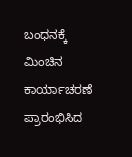ಬಂಧನಕ್ಕೆ ಮಿಂಚಿನ ಕಾರ್ಯಾಚರಣೆ ಪ್ರಾರಂಭಿಸಿದ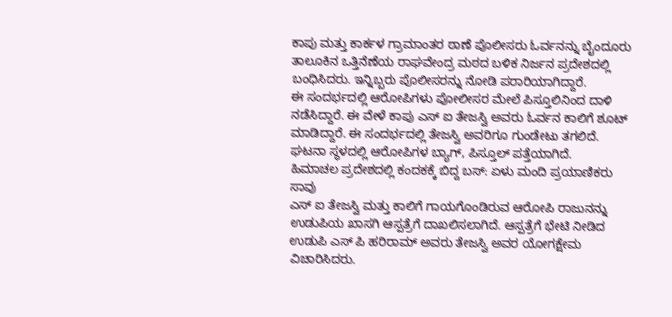ಕಾಪು ಮತ್ತು ಕಾರ್ಕಳ ಗ್ರಾಮಾಂತರ ಠಾಣೆ ಪೊಲೀಸರು ಓರ್ವನನ್ನು ಬೈಂದೂರು ತಾಲೂಕಿನ ಒತ್ತಿನೆಣೆಯ ರಾಘವೇಂದ್ರ ಮಠದ ಬಳಿಕ ನಿರ್ಜನ ಪ್ರದೇಶದಲ್ಲಿ ಬಂಧಿಸಿದರು. ಇನ್ನಿಬ್ಬರು ಪೊಲೀಸರನ್ನು ನೋಡಿ ಪರಾರಿಯಾಗಿದ್ದಾರೆ.
ಈ ಸಂದರ್ಭದಲ್ಲಿ ಆರೋಪಿಗಳು ಪೋಲೀಸರ ಮೇಲೆ ಪಿಸ್ತೂಲಿನಿಂದ ದಾಳಿ ನಡೆಸಿದ್ದಾರೆ. ಈ ವೇಳೆ ಕಾಪು ಎಸ್ ಐ ತೇಜಸ್ವಿ ಅವರು ಓರ್ವನ ಕಾಲಿಗೆ ಶೂಟ್ ಮಾಡಿದ್ದಾರೆ. ಈ ಸಂದರ್ಭದಲ್ಲಿ ತೇಜಸ್ವಿ ಅವರಿಗೂ ಗುಂಡೇಟು ತಗಲಿದೆ. ಘಟನಾ ಸ್ಥಳದಲ್ಲಿ ಆರೋಪಿಗಳ ಬ್ಯಾಗ್, ಪಿಸ್ತೂಲ್ ಪತ್ತೆಯಾಗಿದೆ.
ಹಿಮಾಚಲ ಪ್ರದೇಶದಲ್ಲಿ ಕಂದಕಕ್ಕೆ ಬಿದ್ದ ಬಸ್: ಏಳು ಮಂದಿ ಪ್ರಯಾಣಿಕರು ಸಾವು
ಎಸ್ ಐ ತೇಜಸ್ವಿ ಮತ್ತು ಕಾಲಿಗೆ ಗಾಯಗೊಂಡಿರುವ ಆರೋಪಿ ರಾಜುನನ್ನು ಉಡುಪಿಯ ಖಾಸಗಿ ಆಸ್ಪತ್ರೆಗೆ ದಾಖಲಿಸಲಾಗಿದೆ. ಆಸ್ಪತ್ರೆಗೆ ಭೇಟಿ ನೀಡಿದ ಉಡುಪಿ ಎಸ್ ಪಿ ಹರಿರಾಮ್ ಅವರು ತೇಜಸ್ವಿ ಅವರ ಯೋಗಕ್ಷೇಮ ವಿಚಾರಿಸಿದರು.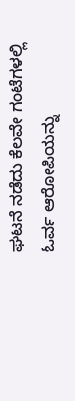ಘಟನೆ ನಡೆದು ಕೆಲವೇ ಗಂಟೆಗಳಲ್ಲಿ ಓರ್ವ ಆರೋಪಿಯನ್ನು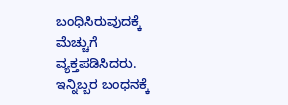ಬಂಧಿಸಿರುವುದಕ್ಕೆ ಮೆಚ್ಚುಗೆ ವ್ಯಕ್ತಪಡಿಸಿದರು. ಇನ್ನಿಬ್ಬರ ಬಂಧನಕ್ಕೆ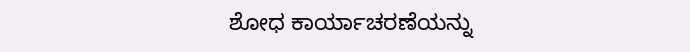ಶೋಧ ಕಾರ್ಯಾಚರಣೆಯನ್ನು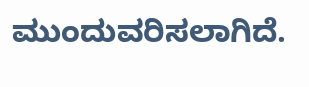ಮುಂದುವರಿಸಲಾಗಿದೆ.